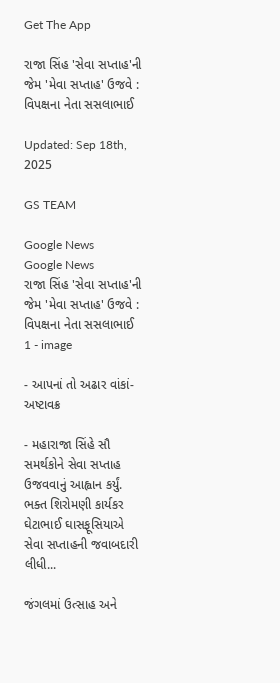Get The App

રાજા સિંહ 'સેવા સપ્તાહ'ની જેમ 'મેવા સપ્તાહ' ઉજવે : વિપક્ષના નેતા સસલાભાઈ

Updated: Sep 18th, 2025

GS TEAM

Google News
Google News
રાજા સિંહ 'સેવા સપ્તાહ'ની જેમ 'મેવા સપ્તાહ' ઉજવે : વિપક્ષના નેતા સસલાભાઈ 1 - image

- આપનાં તો અઢાર વાંકાં-અષ્ટાવક્ર

- મહારાજા સિંહે સૌ સમર્થકોને સેવા સપ્તાહ ઉજવવાનું આહ્વાન કર્યું. ભક્ત શિરોમણી કાર્યકર ઘેટાભાઈ ઘાસફૂસિયાએ સેવા સપ્તાહની જવાબદારી લીધી...

જંગલમાં ઉત્સાહ અને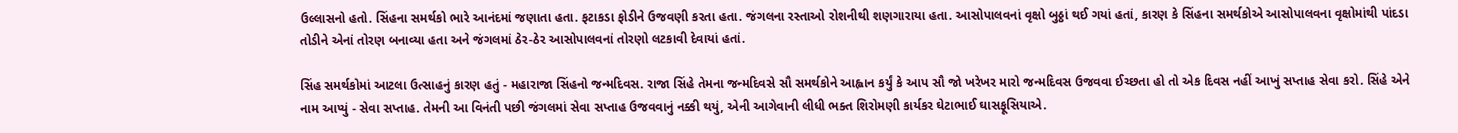ઉલ્લાસનો હતો. સિંહના સમર્થકો ભારે આનંદમાં જણાતા હતા. ફટાકડા ફોડીને ઉજવણી કરતા હતા. જંગલના રસ્તાઓ રોશનીથી શણગારાયા હતા. આસોપાલવનાં વૃક્ષો બુઠ્ઠાં થઈ ગયાં હતાં, કારણ કે સિંહના સમર્થકોએ આસોપાલવના વૃક્ષોમાંથી પાંદડા તોડીને એનાં તોરણ બનાવ્યા હતા અને જંગલમાં ઠેર-ઠેર આસોપાલવનાં તોરણો લટકાવી દેવાયાં હતાં.

સિંહ સમર્થકોમાં આટલા ઉત્સાહનું કારણ હતું - મહારાજા સિંહનો જન્મદિવસ. રાજા સિંહે તેમના જન્મદિવસે સૌ સમર્થકોને આહ્વાન કર્યું કે આપ સૌ જો ખરેખર મારો જન્મદિવસ ઉજવવા ઈચ્છતા હો તો એક દિવસ નહીં આખું સપ્તાહ સેવા કરો. સિંહે એને નામ આપ્યું - સેવા સપ્તાહ. તેમની આ વિનંતી પછી જંગલમાં સેવા સપ્તાહ ઉજવવાનું નક્કી થયું, એની આગેવાની લીધી ભક્ત શિરોમણી કાર્યકર ઘેટાભાઈ ઘાસફૂસિયાએ.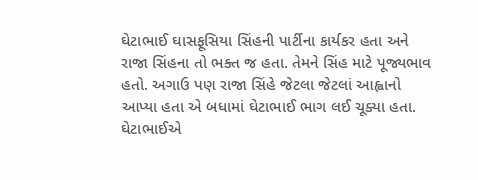ઘેટાભાઈ ઘાસફૂસિયા સિંહની પાર્ટીના કાર્યકર હતા અને રાજા સિંહના તો ભક્ત જ હતા. તેમને સિંહ માટે પૂજ્યભાવ હતો. અગાઉ પણ રાજા સિંહે જેટલા જેટલાં આહ્વાનો આપ્યા હતા એ બધામાં ઘેટાભાઈ ભાગ લઈ ચૂક્યા હતા. ઘેટાભાઈએ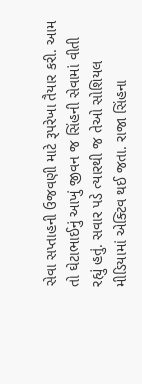સેવા સપ્તાહની ઉજવણી માટે રૂપરેખા તૈયાર કરી. આમ તો ઘેટાભાઈનું આખું જીવન જ સિંહની સેવામાં વીતી રહ્યું હતું. સવાર પડે ત્યારથી જ તેઓ સોશિયલ મીડિયામાં એક્ટિવ થઈ જતા. રાજા સિંહના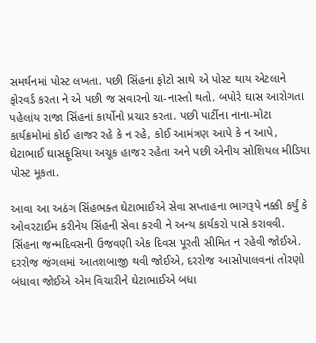સમર્થનમાં પોસ્ટ લખતા. પછી સિંહના ફોટો સાથે એ પોસ્ટ થાય એટલાને ફોરવર્ડ કરતા ને એ પછી જ સવારનો ચા-નાસ્તો થતો. બપોરે ઘાસ આરોગતા પહેલાંય રાજા સિંહનાં કાર્યોનો પ્રચાર કરતા. પછી પાર્ટીના નાના-મોટા કાર્યક્રમોમાં કોઈ હાજર રહે કે ન રહે, કોઈ આમંત્રણ આપે કે ન આપે, ઘેટાભાઈ ઘાસફૂસિયા અચૂક હાજર રહેતા અને પછી એનીય સોશિયલ મીડિયા પોસ્ટ મૂકતા.

આવા આ અઠંગ સિંહભક્ત ઘેટાભાઈએ સેવા સપ્તાહના ભાગરૂપે નક્કી કર્યું કે ઓવરટાઈમ કરીનેય સિંહની સેવા કરવી ને અન્ય કાર્યકરો પાસે કરાવવી. સિંહના જન્મદિવસની ઉજવણી એક દિવસ પૂરતી સીમિત ન રહેવી જોઈએ. દરરોજ જંગલમાં આતશબાજી થવી જોઈએ, દરરોજ આસોપાલવનાં તોરણો બંધાવા જોઈએ એમ વિચારીને ઘેટાભાઈએ બધા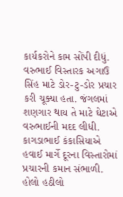કાર્યકરોને કામ સોંપી દીધું. વરુભાઈ વિસ્તારક અગાઉ સિંહ માટે ડોર-ટુ-ડોર પ્રચાર કરી ચૂક્યા હતા. જંગલમાં શણગાર થાય તે માટે ઘેટાએ વરુભાઈની મદદ લીધી. કાગડાભાઈ કંકાસિયાએ હવાઈ માર્ગે દૂરના વિસ્તારોમાં પ્રચારની કમાન સંભાળી. હોલો હઠીલો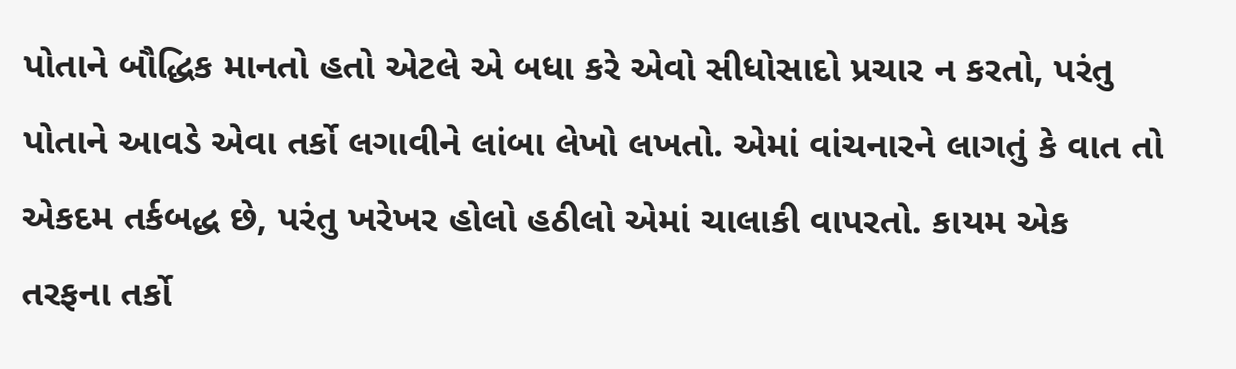પોતાને બૌદ્ધિક માનતો હતો એટલે એ બધા કરે એવો સીધોસાદો પ્રચાર ન કરતો, પરંતુ પોતાને આવડે એવા તર્કો લગાવીને લાંબા લેખો લખતો. એમાં વાંચનારને લાગતું કે વાત તો એકદમ તર્કબદ્ધ છે, પરંતુ ખરેખર હોલો હઠીલો એમાં ચાલાકી વાપરતો. કાયમ એક તરફના તર્કો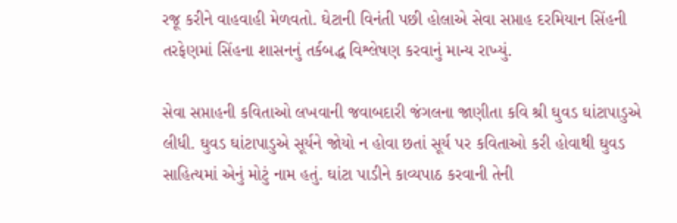રજૂ કરીને વાહવાહી મેળવતો. ઘેટાની વિનંતી પછી હોલાએ સેવા સપ્તાહ દરમિયાન સિંહની તરફેણમાં સિંહના શાસનનું તર્કબદ્ધ વિશ્લેષણ કરવાનું માન્ય રાખ્યું.

સેવા સપ્તાહની કવિતાઓ લખવાની જવાબદારી જંગલના જાણીતા કવિ શ્રી ઘુવડ ઘાંટાપાડુએ લીધી. ઘુવડ ઘાંટાપાડુએ સૂર્યને જોયો ન હોવા છતાં સૂર્ય પર કવિતાઓ કરી હોવાથી ઘુવડ સાહિત્યમાં એનું મોટું નામ હતું. ઘાંટા પાડીને કાવ્યપાઠ કરવાની તેની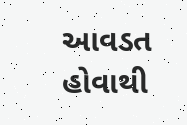આવડત હોવાથી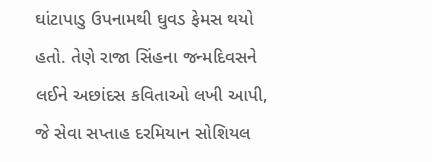ઘાંટાપાડુ ઉપનામથી ઘુવડ ફેમસ થયો હતો. તેણે રાજા સિંહના જન્મદિવસને લઈને અછાંદસ કવિતાઓ લખી આપી, જે સેવા સપ્તાહ દરમિયાન સોશિયલ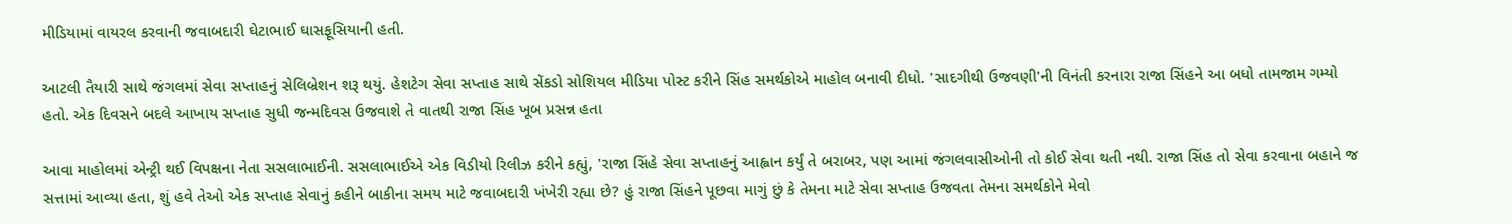મીડિયામાં વાયરલ કરવાની જવાબદારી ઘેટાભાઈ ઘાસફૂસિયાની હતી.

આટલી તૈયારી સાથે જંગલમાં સેવા સપ્તાહનું સેલિબ્રેશન શરૂ થયું. હેશટેગ સેવા સપ્તાહ સાથે સેંકડો સોશિયલ મીડિયા પોસ્ટ કરીને સિંહ સમર્થકોએ માહોલ બનાવી દીધો. 'સાદગીથી ઉજવણી'ની વિનંતી કરનારા રાજા સિંહને આ બધો તામજામ ગમ્યો હતો. એક દિવસને બદલે આખાય સપ્તાહ સુધી જન્મદિવસ ઉજવાશે તે વાતથી રાજા સિંહ ખૂબ પ્રસન્ન હતા

આવા માહોલમાં એન્ટ્રી થઈ વિપક્ષના નેતા સસલાભાઈની. સસલાભાઈએ એક વિડીયો રિલીઝ કરીને કહ્યું, 'રાજા સિંહે સેવા સપ્તાહનું આહ્વાન કર્યું તે બરાબર, પણ આમાં જંગલવાસીઓની તો કોઈ સેવા થતી નથી. રાજા સિંહ તો સેવા કરવાના બહાને જ સત્તામાં આવ્યા હતા, શું હવે તેઓ એક સપ્તાહ સેવાનું કહીને બાકીના સમય માટે જવાબદારી ખંખેરી રહ્યા છે? હું રાજા સિંહને પૂછવા માગું છું કે તેમના માટે સેવા સપ્તાહ ઉજવતા તેમના સમર્થકોને મેવો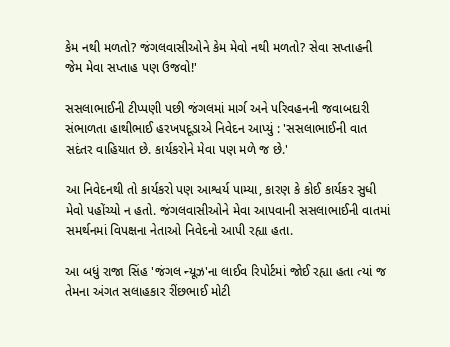કેમ નથી મળતો? જંગલવાસીઓને કેમ મેવો નથી મળતો? સેવા સપ્તાહની જેમ મેવા સપ્તાહ પણ ઉજવો!'

સસલાભાઈની ટીપ્પણી પછી જંગલમાં માર્ગ અને પરિવહનની જવાબદારી સંભાળતા હાથીભાઈ હરખપદૂડાએ નિવેદન આપ્યું : 'સસલાભાઈની વાત સદંતર વાહિયાત છે. કાર્યકરોને મેવા પણ મળે જ છે.'

આ નિવેદનથી તો કાર્યકરો પણ આશ્વર્ય પામ્યા, કારણ કે કોઈ કાર્યકર સુધી મેવો પહોંચ્યો ન હતો. જંગલવાસીઓને મેવા આપવાની સસલાભાઈની વાતમાં સમર્થનમાં વિપક્ષના નેતાઓ નિવેદનો આપી રહ્યા હતા.

આ બધું રાજા સિંહ 'જંગલ ન્યૂઝ'ના લાઈવ રિપોર્ટમાં જોઈ રહ્યા હતા ત્યાં જ તેમના અંગત સલાહકાર રીંછભાઈ મોટી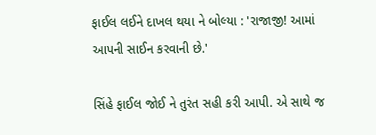ફાઈલ લઈને દાખલ થયા ને બોલ્યા : 'રાજાજી! આમાં આપની સાઈન કરવાની છે.'

સિંહે ફાઈલ જોઈ ને તુરંત સહી કરી આપી. એ સાથે જ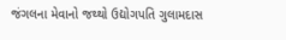જંગલના મેવાનો જથ્થો ઉદ્યોગપતિ ગુલામદાસ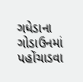ગધેડાના ગોડાઉનમાં પહોંચાડવા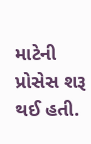માટેની પ્રોસેસ શરૂ થઈ હતી.